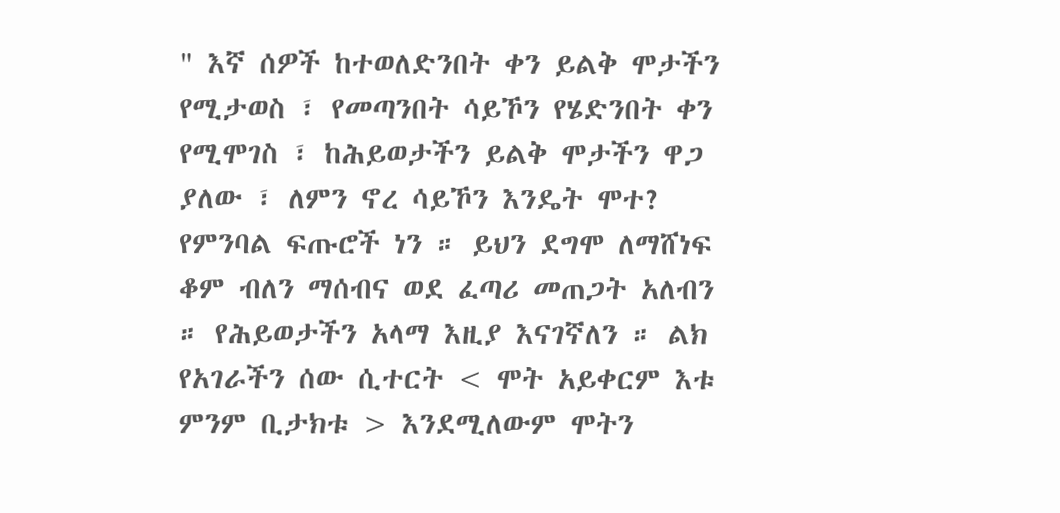" እኛ ሰዎች ከተወለድንበት ቀን ይልቅ ሞታችን የሚታወስ ፣ የመጣንበት ሳይኾን የሄድንበት ቀን የሚሞገስ ፣ ከሕይወታችን ይልቅ ሞታችን ዋጋ ያለው ፣ ለምን ኖረ ሳይኾን እንዴት ሞተ? የምንባል ፍጡሮች ነን ። ይህን ደግሞ ለማሸነፍ ቆም ብለን ማሰብና ወደ ፈጣሪ መጠጋት አለብን ። የሕይወታችን አላማ እዚያ እናገኛለን ። ልክ የአገራችን ሰው ሲተርት < ሞት አይቀርም እቱ ምንም ቢታክቱ > እንደሚለውም ሞትን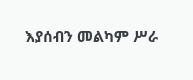እያሰብን መልካም ሥራ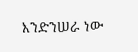እንድንሠራ ነው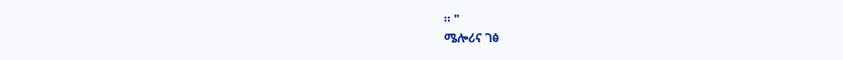። "
ሜሎሪና ገፅ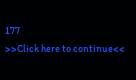177
>>Click here to continue<<